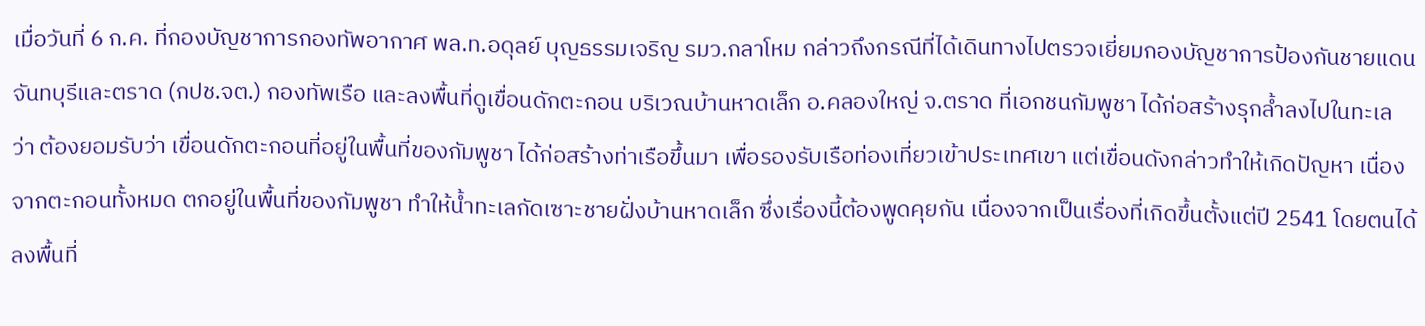เมื่อวันที่ 6 ก.ค. ที่กองบัญชาการกองทัพอากาศ พล.ท.อดุลย์ บุญธรรมเจริญ รมว.กลาโหม กล่าวถึงกรณีที่ได้เดินทางไปตรวจเยี่ยมกองบัญชาการป้องกันชายแดนจันทบุรีและตราด (กปช.จต.) กองทัพเรือ และลงพื้นที่ดูเขื่อนดักตะกอน บริเวณบ้านหาดเล็ก อ.คลองใหญ่ จ.ตราด ที่เอกชนกัมพูชา ได้ก่อสร้างรุกล้ำลงไปในทะเล ว่า ต้องยอมรับว่า เขื่อนดักตะกอนที่อยู่ในพื้นที่ของกัมพูชา ได้ก่อสร้างท่าเรือขึ้นมา เพื่อรองรับเรือท่องเที่ยวเข้าประเทศเขา แต่เขื่อนดังกล่าวทำให้เกิดปัญหา เนื่องจากตะกอนทั้งหมด ตกอยู่ในพื้นที่ของกัมพูชา ทำให้น้ำทะเลกัดเซาะชายฝั่งบ้านหาดเล็ก ซึ่งเรื่องนี้ต้องพูดคุยกัน เนื่องจากเป็นเรื่องที่เกิดขึ้นตั้งแต่ปี 2541 โดยตนได้ลงพื้นที่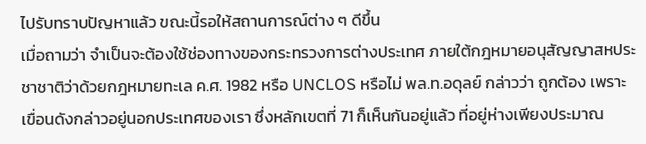ไปรับทราบปัญหาแล้ว ขณะนี้รอให้สถานการณ์ต่าง ๆ ดีขึ้น
เมื่อถามว่า จำเป็นจะต้องใช้ช่องทางของกระทรวงการต่างประเทศ ภายใต้กฎหมายอนุสัญญาสหประชาชาติว่าด้วยกฎหมายทะเล ค.ศ. 1982 หรือ UNCLOS หรือไม่ พล.ท.อดุลย์ กล่าวว่า ถูกต้อง เพราะเขื่อนดังกล่าวอยู่นอกประเทศของเรา ซึ่งหลักเขตที่ 71 ก็เห็นกันอยู่แล้ว ที่อยู่ห่างเพียงประมาณ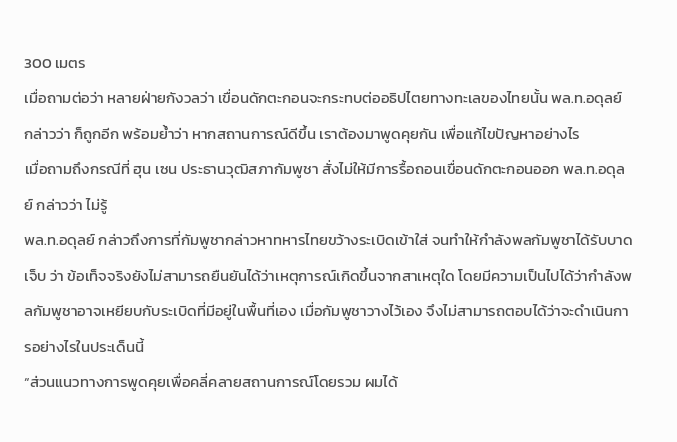300 เมตร
เมื่อถามต่อว่า หลายฝ่ายกังวลว่า เขื่อนดักตะกอนจะกระทบต่ออธิปไตยทางทะเลของไทยนั้น พล.ท.อดุลย์ กล่าวว่า ก็ถูกอีก พร้อมย้ำว่า หากสถานการณ์ดีขึ้น เราต้องมาพูดคุยกัน เพื่อแก้ไขปัญหาอย่างไร
เมื่อถามถึงกรณีที่ ฮุน เซน ประธานวุฒิสภากัมพูชา สั่งไม่ให้มีการรื้อถอนเขื่อนดักตะกอนออก พล.ท.อดุลย์ กล่าวว่า ไม่รู้
พล.ท.อดุลย์ กล่าวถึงการที่กัมพูชากล่าวหาทหารไทยขว้างระเบิดเข้าใส่ จนทำให้กำลังพลกัมพูชาได้รับบาดเจ็บ ว่า ข้อเท็จจริงยังไม่สามารถยืนยันได้ว่าเหตุการณ์เกิดขึ้นจากสาเหตุใด โดยมีความเป็นไปได้ว่ากำลังพลกัมพูชาอาจเหยียบกับระเบิดที่มีอยู่ในพื้นที่เอง เมื่อกัมพูชาวางไว้เอง จึงไม่สามารถตอบได้ว่าจะดำเนินการอย่างไรในประเด็นนี้
“ส่วนแนวทางการพูดคุยเพื่อคลี่คลายสถานการณ์โดยรวม ผมได้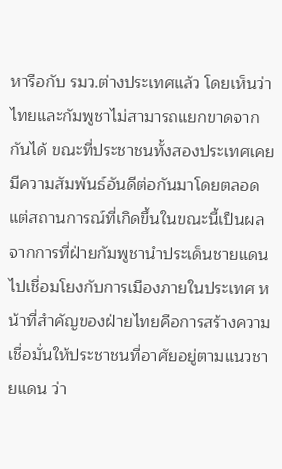หารือกับ รมว.ต่างประเทศแล้ว โดยเห็นว่าไทยและกัมพูชาไม่สามารถแยกขาดจากกันได้ ขณะที่ประชาชนทั้งสองประเทศเคยมีความสัมพันธ์อันดีต่อกันมาโดยตลอด แต่สถานการณ์ที่เกิดขึ้นในขณะนี้เป็นผลจากการที่ฝ่ายกัมพูชานำประเด็นชายแดนไปเชื่อมโยงกับการเมืองภายในประเทศ หน้าที่สำคัญของฝ่ายไทยคือการสร้างความเชื่อมั่นให้ประชาชนที่อาศัยอยู่ตามแนวชายแดน ว่า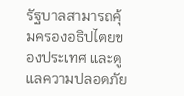รัฐบาลสามารถคุ้มครองอธิปไตยของประเทศ และดูแลความปลอดภัย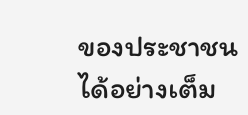ของประชาชนได้อย่างเต็ม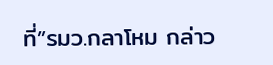ที่”รมว.กลาโหม กล่าว